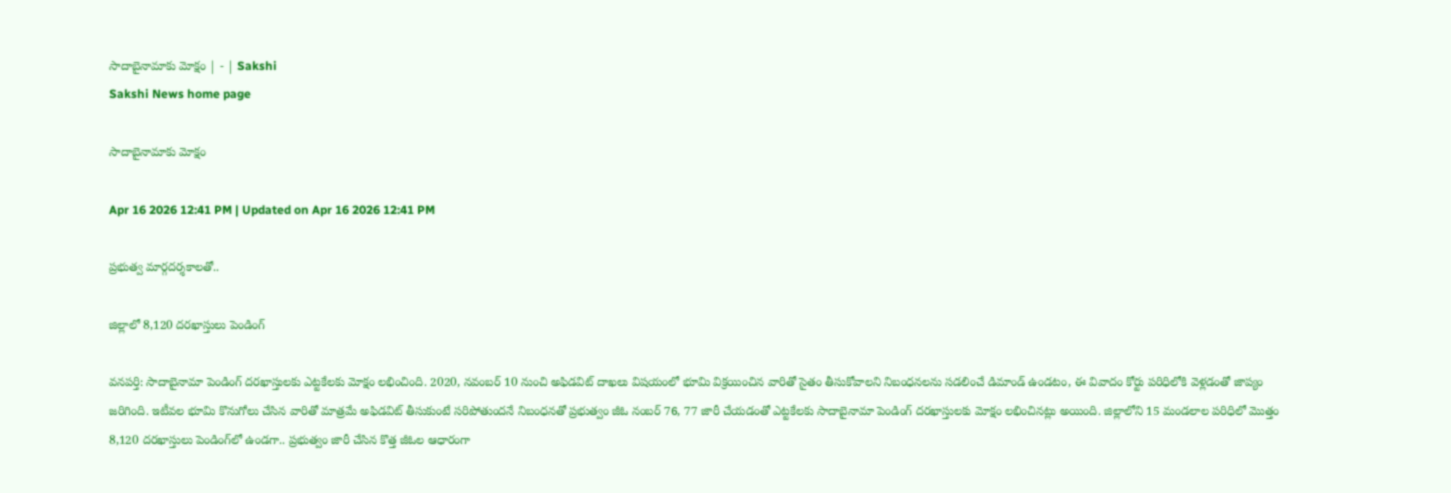సాదాబైనామాకు మోక్షం | - | Sakshi
Sakshi News home page

సాదాబైనామాకు మోక్షం

Apr 16 2026 12:41 PM | Updated on Apr 16 2026 12:41 PM

ప్రభుత్వ మార్గదర్శకాలతో..

జిల్లాలో 8,120 దరఖాస్తులు పెండింగ్‌

వనపర్తి: సాదాబైనామా పెండింగ్‌ దరఖాస్తులకు ఎట్టకేలకు మోక్షం లభించింది. 2020, నవంబర్‌ 10 నుంచి అఫిడవిట్‌ దాఖలు విషయంలో భూమి విక్రయించిన వారితో సైతం తీసుకోవాలని నిబంధనలను సడలించే డిమాండ్‌ ఉండటం, ఈ వివాదం కోర్టు పరిధిలోకి వెళ్లడంతో జాప్యం జరిగింది. ఇటీవల భూమి కొనుగోలు చేసిన వారితో మాత్రమే అఫిడవిట్‌ తీసుకుంటే సరిపోతుందనే నిబంధనతో ప్రభుత్వం జీఓ నంబర్‌ 76, 77 జారీ చేయడంతో ఎట్టకేలకు సాదాబైనామా పెండింగ్‌ దరఖాస్తులకు మోక్షం లభించినట్లు అయింది. జిల్లాలోని 15 మండలాల పరిధిలో మొత్తం 8,120 దరఖాస్తులు పెండింగ్‌లో ఉండగా.. ప్రభుత్వం జారీ చేసిన కొత్త జీఓల ఆధారంగా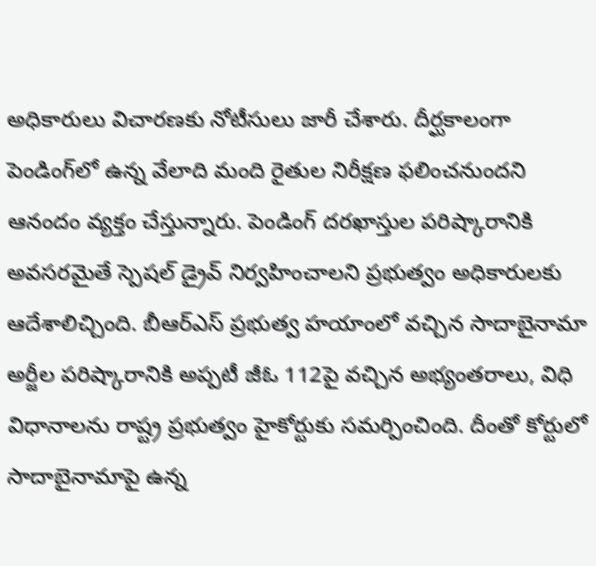అధికారులు విచారణకు నోటీసులు జారీ చేశారు. దీర్ఘకాలంగా పెండింగ్‌లో ఉన్న వేలాది మంది రైతుల నిరీక్షణ ఫలించనుందని ఆనందం వ్యక్తం చేస్తున్నారు. పెండింగ్‌ దరఖాస్తుల పరిష్కారానికి అవసరమైతే స్పెషల్‌ డ్రైవ్‌ నిర్వహించాలని ప్రభుత్వం అధికారులకు ఆదేశాలిచ్చింది. బీఆర్‌ఎస్‌ ప్రభుత్వ హయాంలో వచ్చిన సాదాబైనామా అర్జీల పరిష్కారానికి అప్పటీ జీఓ 112పై వచ్చిన అభ్యంతరాలు, విధి విధానాలను రాష్ట్ర ప్రభుత్వం హైకోర్టుకు సమర్పించింది. దీంతో కోర్టులో సాదాబైనామాపై ఉన్న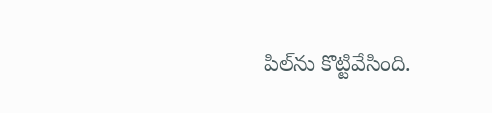పిల్‌ను కొట్టివేసింది.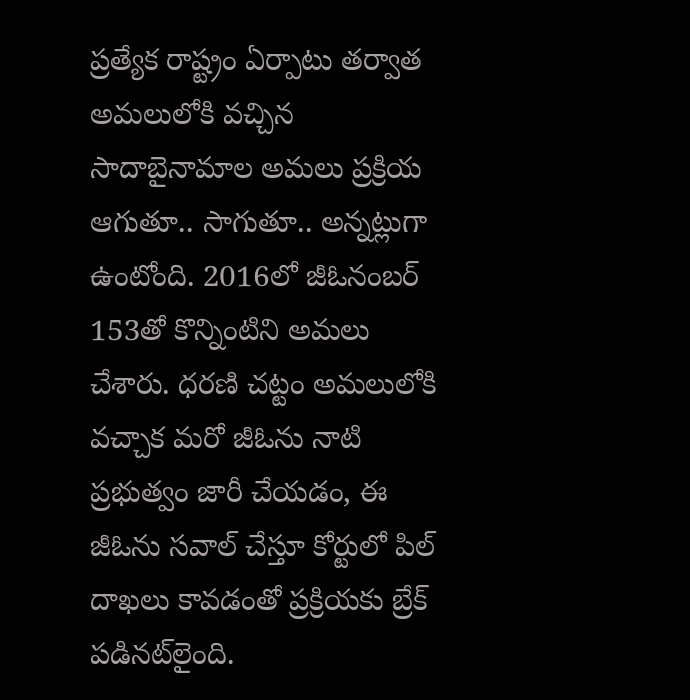ప్రత్యేక రాష్ట్రం ఏర్పాటు తర్వాత అమలులోకి వచ్చిన సాదాబైనామాల అమలు ప్రక్రియ ఆగుతూ.. సాగుతూ.. అన్నట్లుగా ఉంటోంది. 2016లో జీఓనంబర్‌ 153తో కొన్నింటిని అమలు చేశారు. ధరణి చట్టం అమలులోకి వచ్చాక మరో జీఓను నాటి ప్రభుత్వం జారీ చేయడం, ఈ జీఓను సవాల్‌ చేస్తూ కోర్టులో పిల్‌ దాఖలు కావడంతో ప్రక్రియకు బ్రేక్‌ పడినట్‌లైంది.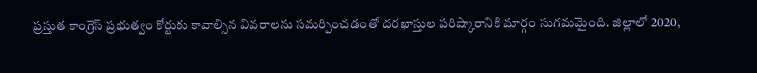ప్రస్తుత కాంగ్రెస్‌ ప్రభుత్వం కోర్టుకు కావాల్సిన వివరాలను సమర్పించడంతో దరఖాస్తుల పరిష్కారానికి మార్గం సుగమమైంది. జిల్లాలో 2020,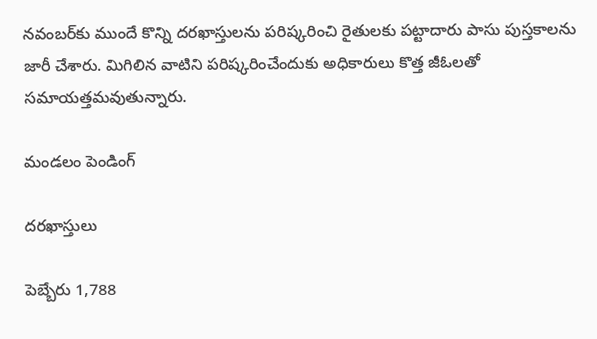నవంబర్‌కు ముందే కొన్ని దరఖాస్తులను పరిష్కరించి రైతులకు పట్టాదారు పాసు పుస్తకాలను జారీ చేశారు. మిగిలిన వాటిని పరిష్కరించేందుకు అధికారులు కొత్త జీఓలతో సమాయత్తమవుతున్నారు.

మండలం పెండింగ్‌

దరఖాస్తులు

పెబ్బేరు 1,788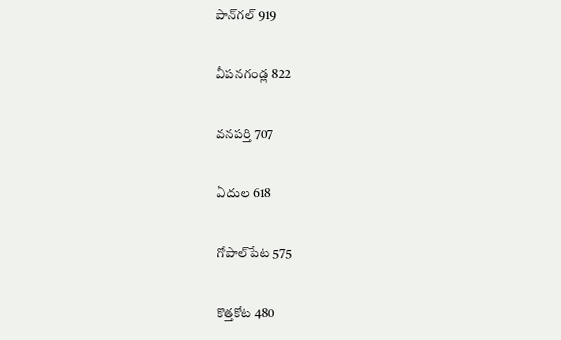పాన్‌గల్‌ 919

వీపనగండ్ల 822

వనపర్తి 707

ఏదుల 618

గోపాల్‌పేట 575

కొత్తకోట 480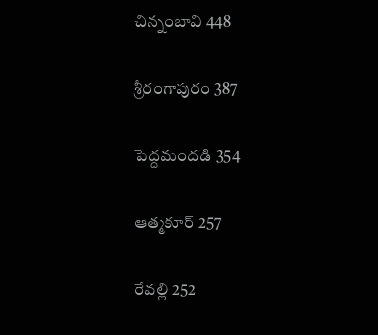చిన్నంబావి 448

శ్రీరంగాపురం 387

పెద్దమందడి 354

ఆత్మకూర్‌ 257

రేవల్లి 252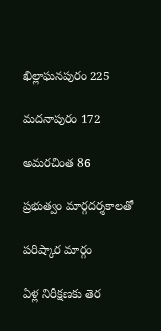ఖిల్లాఘనపురం 225

మదనాపురం 172

అమరచింత 86

ప్రభుత్వం మార్గదర్శకాలతో

పరిష్కార మార్గం

ఏళ్ల నిరీక్షణకు తెర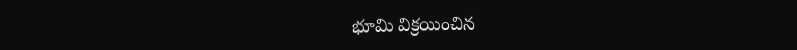భూమి విక్రయించిన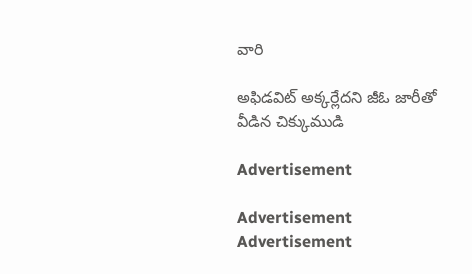వారి

అఫిడవిట్‌ అక్కర్లేదని జీఓ జారీతో వీడిన చిక్కుముడి

Advertisement

Advertisement
Advertisement